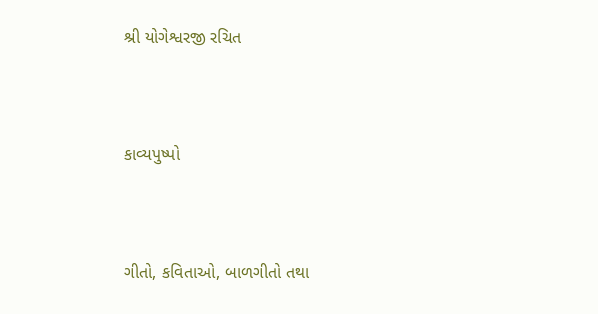શ્રી યોગેશ્વરજી રચિત



કાવ્યપુષ્પો



ગીતો, કવિતાઓ, બાળગીતો તથા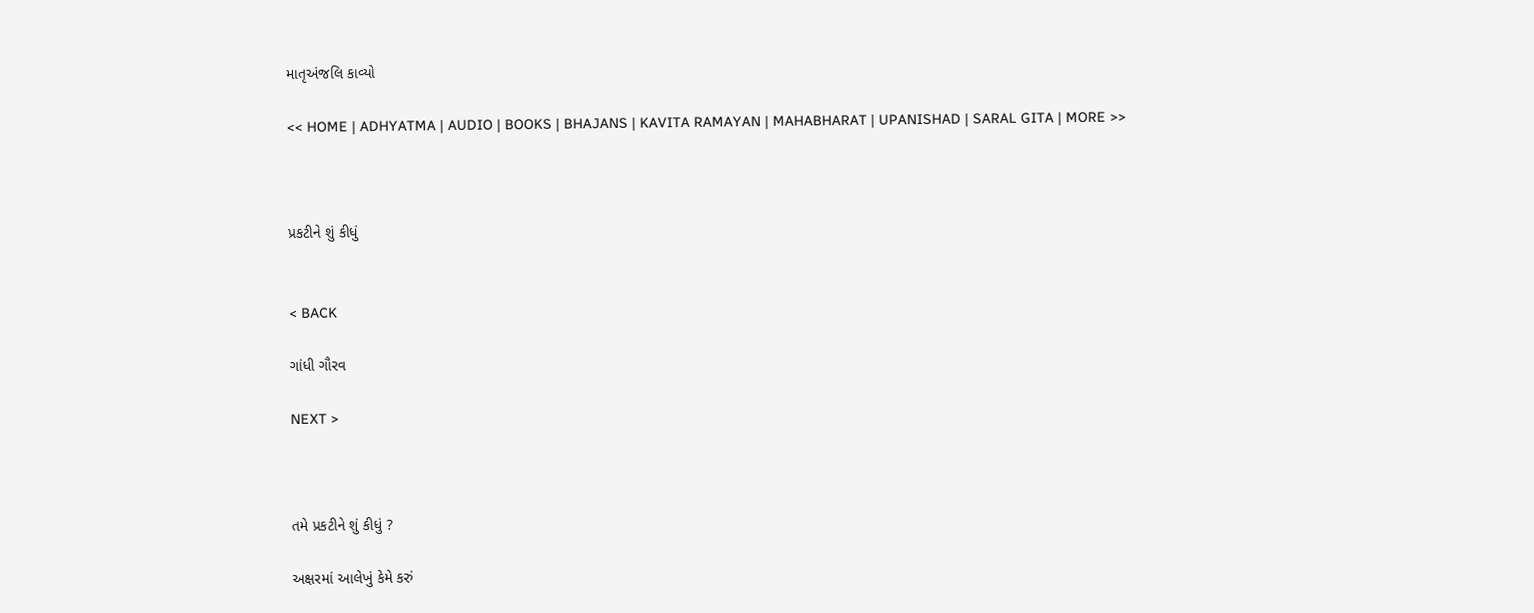માતૃઅંજલિ કાવ્યો

<< HOME | ADHYATMA | AUDIO | BOOKS | BHAJANS | KAVITA RAMAYAN | MAHABHARAT | UPANISHAD | SARAL GITA | MORE >>



પ્રકટીને શું કીધું


< BACK

ગાંધી ગૌરવ

NEXT >



તમે પ્રકટીને શું કીધું ?

અક્ષરમાં આલેખું કેમે કરું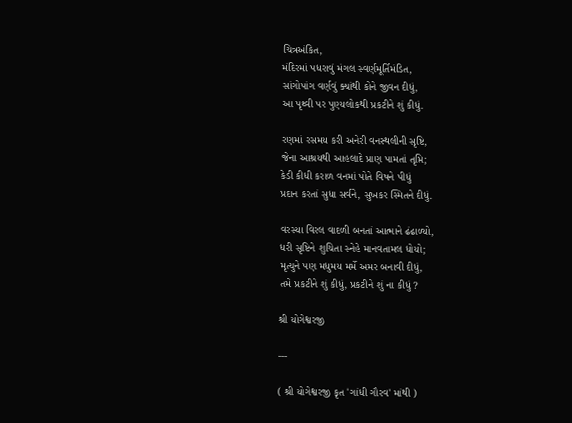ચિત્રઅંકિત,
મંદિરમાં પધરાવું મંગલ સ્વર્ણમૂર્તિમંડિત,
સાંગોપાંગ વર્ણવું ક્યાંથી કોને જીવન દીધું,
આ પૃથ્વી પર પુણ્યલોકથી પ્રકટીને શું કીધું.

રણમાં રસમય કરી અનેરી વનસ્થલીની સૃષ્ટિ,
જેના આશ્રયથી આહલાદે પ્રાણ પામતાં તૃપ્તિ;
કેડી કીધી કરાળ વનમાં પોતે વિષને પીધું
પ્રદાન કરતાં સુધા સર્વને, સુખકર સ્મિતને દીધું.

વરસ્યા વિરલ વાદળી બનતાં આત્માને ઢંઢાળ્યો,
ધરી સૃષ્ટિને શુચિતા સ્નેહે માનવતામલ ધોયો;
મૃત્યુને પણ મધુમય મર્મે અમર બનાવી દીધું,
તમે પ્રકટીને શું કીધું, પ્રકટીને શું ના કીધું ?

શ્રી યોગેશ્વરજી

---

( શ્રી યોગેશ્વરજી કૃત 'ગાંધી ગૌરવ' માંથી )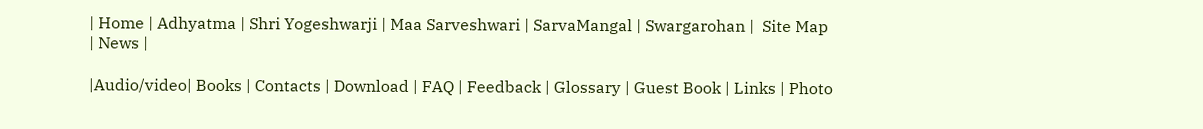| Home | Adhyatma | Shri Yogeshwarji | Maa Sarveshwari | SarvaMangal | Swargarohan |  Site Map | News |

|Audio/video| Books | Contacts | Download | FAQ | Feedback | Glossary | Guest Book | Links | Photo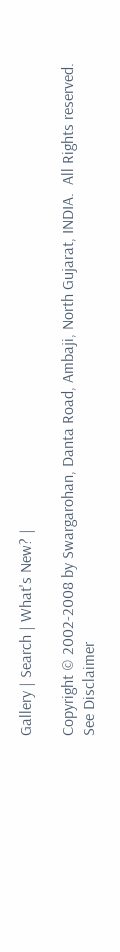Gallery | Search | What's New? |

Copyright © 2002-2008 by Swargarohan, Danta Road, Ambaji, North Gujarat, INDIA.  All Rights reserved. See Disclaimer